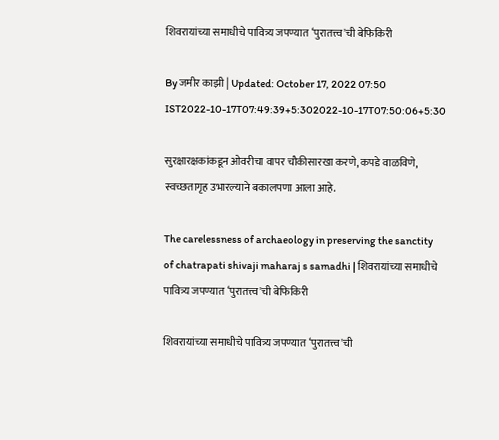शिवरायांच्या समाधीचे पावित्र्य जपण्यात ‘पुरातत्त्व'ची बेफिकिरी

By जमीर काझी | Updated: October 17, 2022 07:50 IST2022-10-17T07:49:39+5:302022-10-17T07:50:06+5:30

सुरक्षारक्षकांकडून ओवरीचा वापर चौकीसारखा करणे, कपडे वाळविणे, स्वच्छतागृह उभारल्याने बकालपणा आला आहे.

The carelessness of archaeology in preserving the sanctity of chatrapati shivaji maharaj s samadhi | शिवरायांच्या समाधीचे पावित्र्य जपण्यात ‘पुरातत्त्व'ची बेफिकिरी

शिवरायांच्या समाधीचे पावित्र्य जपण्यात ‘पुरातत्त्व'ची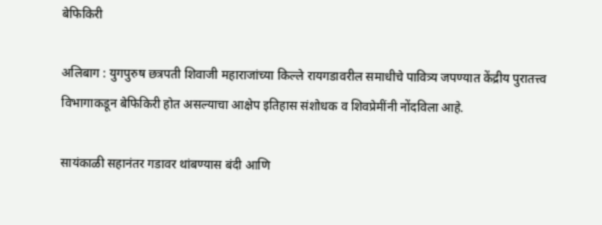बेफिकिरी

अलिबाग : युगपुरुष छत्रपती शिवाजी महाराजांच्या किल्ले रायगडावरील समाधीचे पावित्र्य जपण्यात केंद्रीय पुरातत्त्व विभागाकडून बेफिकिरी होत असल्याचा आक्षेप इतिहास संशोधक व शिवप्रेमींनी नोंदविला आहे.

सायंकाळी सहानंतर गडावर थांबण्यास बंदी आणि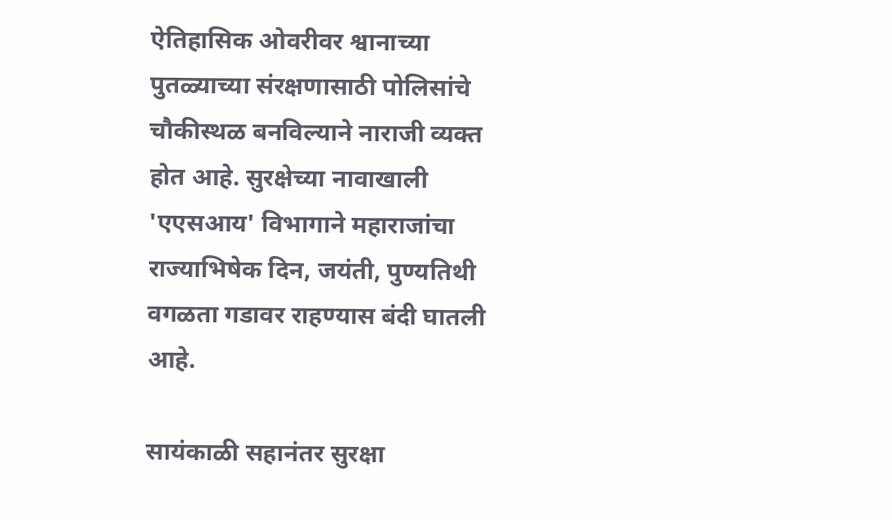ऐतिहासिक ओवरीवर श्वानाच्या पुतळ्याच्या संरक्षणासाठी पोलिसांचे चौकीस्थळ बनविल्याने नाराजी व्यक्त होत आहे. सुरक्षेच्या नावाखाली 'एएसआय' विभागाने महाराजांचा राज्याभिषेक दिन, जयंती, पुण्यतिथी वगळता गडावर राहण्यास बंदी घातली आहे.

सायंकाळी सहानंतर सुरक्षा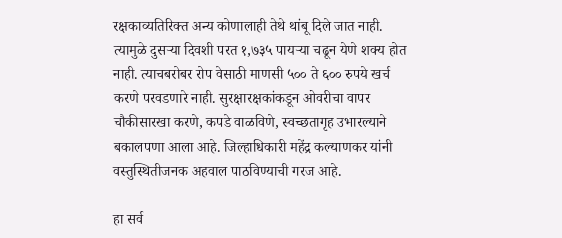रक्षकाव्यतिरिक्त अन्य कोणालाही तेथे थांबू दिले जात नाही. त्यामुळे दुसऱ्या दिवशी परत १,७३५ पायऱ्या चढून येणे शक्य होत नाही. त्याचबरोबर रोप वेसाठी माणसी ५०० ते ६०० रुपये खर्च करणे परवडणारे नाही. सुरक्षारक्षकांकडून ओवरीचा वापर चौकीसारखा करणे, कपडे वाळविणे, स्वच्छतागृह उभारल्याने बकालपणा आला आहे. जिल्हाधिकारी महेंद्र कल्याणकर यांनी वस्तुस्थितीजनक अहवाल पाठविण्याची गरज आहे.

हा सर्व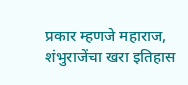प्रकार म्हणजे महाराज, शंभुराजेंचा खरा इतिहास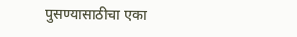पुसण्यासाठीचा एका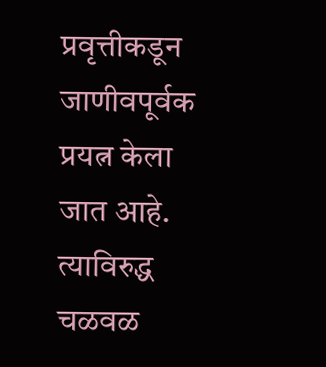प्रवृत्तीकडून जाणीवपूर्वक प्रयत्न केला जात आहे. त्याविरुद्ध चळवळ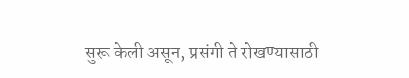सुरू केली असून, प्रसंगी ते रोखण्यासाठी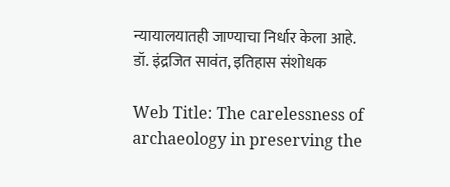न्यायालयातही जाण्याचा निर्धार केला आहे.
डॉ. इंद्रजित सावंत, इतिहास संशोधक

Web Title: The carelessness of archaeology in preserving the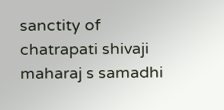sanctity of chatrapati shivaji maharaj s samadhi